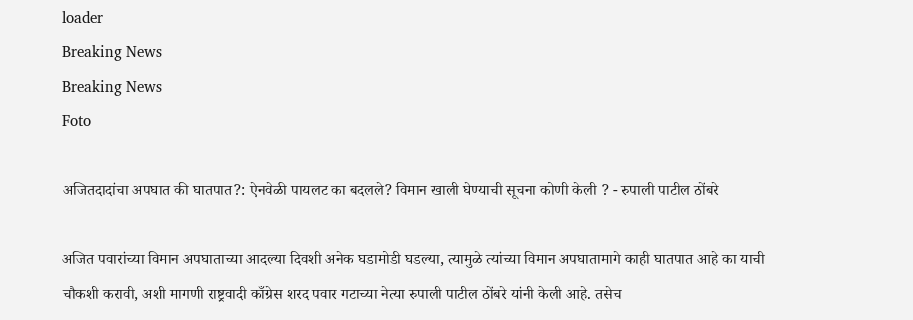loader
Breaking News
Breaking News
Foto

अजितदादांचा अपघात की घातपात?: ऐनवेळी पायलट का बदलले? विमान खाली घेण्याची सूचना कोणी केली ? - रुपाली पाटील ठोंबरे

अजित पवारांच्या विमान अपघाताच्या आदल्या दिवशी अनेक घडामोडी घडल्या, त्यामुळे त्यांच्या विमान अपघातामागे काही घातपात आहे का याची चौकशी करावी, अशी मागणी राष्ट्रवादी काँग्रेस शरद पवार गटाच्या नेत्या रुपाली पाटील ठोंबरे यांनी केली आहे. तसेच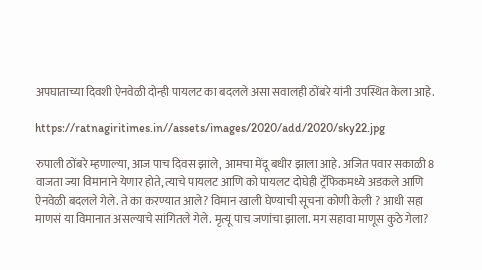अपघाताच्या दिवशी ऐनवेळी दोन्ही पायलट का बदलले असा सवालही ठोंबरे यांनी उपस्थित केला आहे.

https://ratnagiritimes.in//assets/images/2020/add/2020/sky22.jpg

रुपाली ठोंबरे म्हणाल्या, आज पाच दिवस झाले, आमचा मेंदू बधीर झाला आहे. अजित पवार सकाळी 8 वाजता ज्या विमानाने येणार होते, त्याचे पायलट आणि को पायलट दोघेही ट्रॅफिकमध्ये अडकले आणि ऐनवेळी बदलले गेले. ते का करण्यात आले? विमान खाली घेण्याची सूचना कोणी केली ? आधी सहा माणसं या विमानात असल्याचे सांगितले गेले. मृत्यू पाच जणांचा झाला. मग सहावा माणूस कुठे गेला?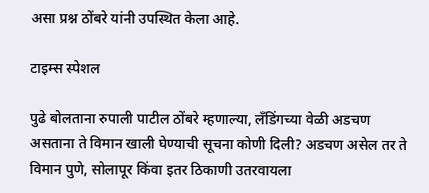असा प्रश्न ठोंबरे यांनी उपस्थित केला आहे.

टाइम्स स्पेशल

पुढे बोलताना रुपाली पाटील ठोंबरे म्हणाल्या, लँडिंगच्या वेळी अडचण असताना ते विमान खाली घेण्याची सूचना कोणी दिली? अडचण असेल तर ते विमान पुणे, सोलापूर किंवा इतर ठिकाणी उतरवायला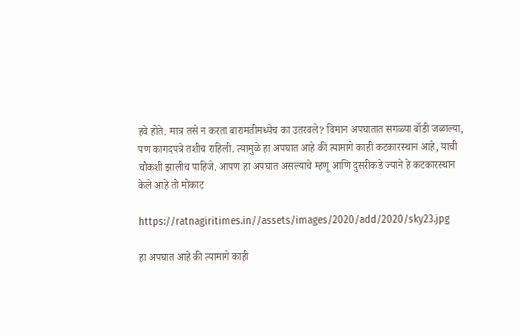हवे होते. मात्र तसे न करता बारामतीमध्येच का उतरवले? विमान अपघातात सगळ्या बॉडी जळाल्या, पण कागदपत्रे तशीच राहिली. त्यामुळे हा अपघात आहे की त्यामागे काही कटकारस्थान आहे, याची चौकशी झालीच पाहिजे. आपण हा अपघात असल्याचे म्हणू आणि दुसरीकडे ज्याने हे कटकारस्थान केले आहे तो मोकाट

https://ratnagiritimes.in//assets/images/2020/add/2020/sky23.jpg

हा अपघात आहे की त्यामागे काही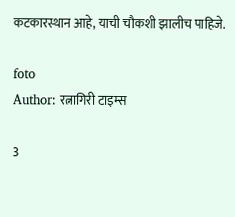कटकारस्थान आहे, याची चौकशी झालीच पाहिजे.

foto
Author: रत्नागिरी टाइम्स

3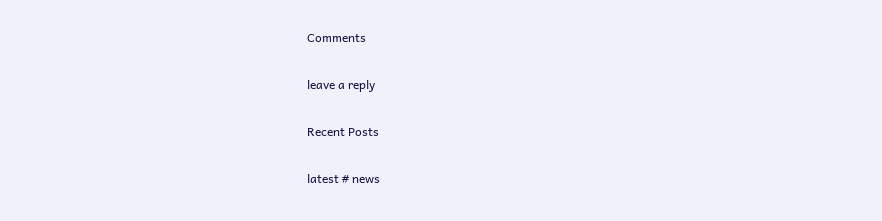Comments

leave a reply

Recent Posts

latest # news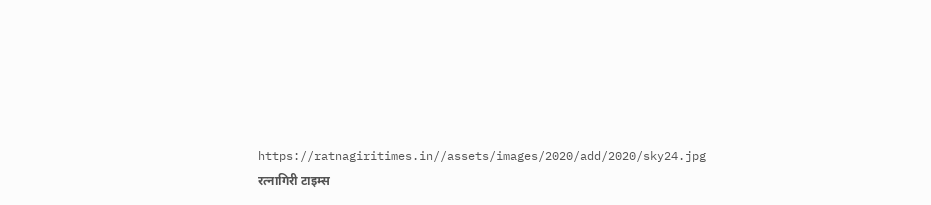https://ratnagiritimes.in//assets/images/2020/add/2020/sky24.jpg
रत्नागिरी टाइम्स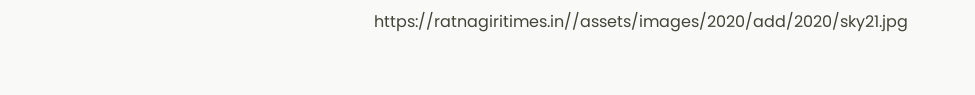https://ratnagiritimes.in//assets/images/2020/add/2020/sky21.jpg